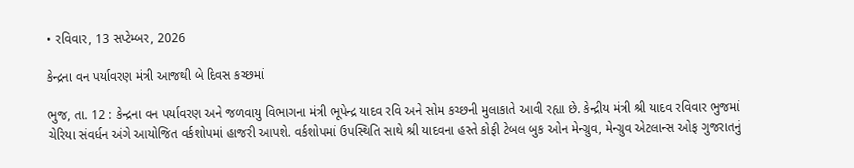• રવિવાર, 13 સપ્ટેમ્બર, 2026

કેન્દ્રના વન પર્યાવરણ મંત્રી આજથી બે દિવસ કચ્છમાં

ભુજ, તા. 12 : કેન્દ્રના વન પર્યાવરણ અને જળવાયુ વિભાગના મંત્રી ભૂપેન્દ્ર યાદવ રવિ અને સોમ કચ્છની મુલાકાતે આવી રહ્યા છે. કેન્દ્રીય મંત્રી શ્રી યાદવ રવિવાર ભુજમાં ચેરિયા સંવર્ધન અંગે આયોજિત વર્કશોપમાં હાજરી આપશે. વર્કશોપમાં ઉપસ્થિતિ સાથે શ્રી યાદવના હસ્તે કોફી ટેબલ બુક ઓન મેન્ગ્રુવ, મેન્ગ્રુવ એટલાન્સ ઓફ ગુજરાતનું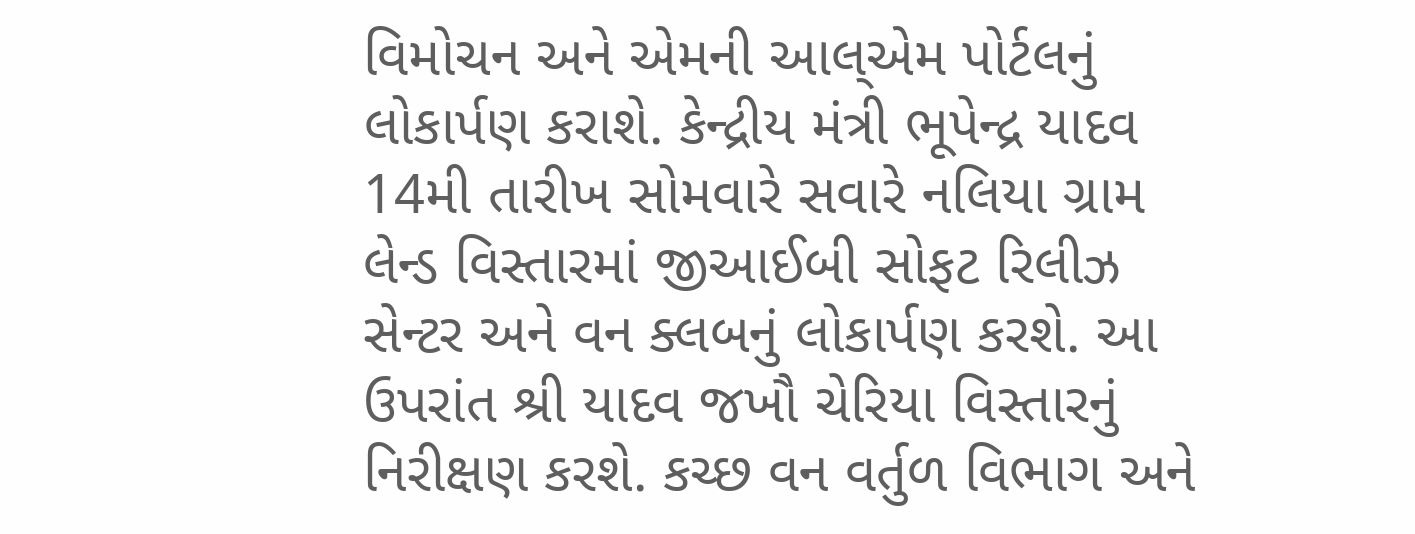વિમોચન અને એમની આલ્એમ પોર્ટલનું લોકાર્પણ કરાશે. કેન્દ્રીય મંત્રી ભૂપેન્દ્ર યાદવ 14મી તારીખ સોમવારે સવારે નલિયા ગ્રામ લેન્ડ વિસ્તારમાં જીઆઈબી સોફટ રિલીઝ સેન્ટર અને વન ક્લબનું લોકાર્પણ કરશે. આ ઉપરાંત શ્રી યાદવ જખૌ ચેરિયા વિસ્તારનું નિરીક્ષણ કરશે. કચ્છ વન વર્તુળ વિભાગ અને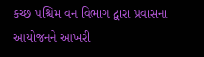કચ્છ પશ્ચિમ વન વિભાગ દ્વારા પ્રવાસના આયોજનને આખરી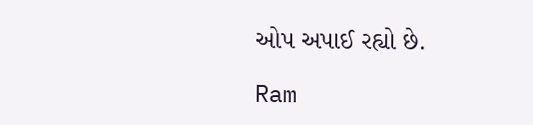ઓપ અપાઈ રહ્યો છે.

Ram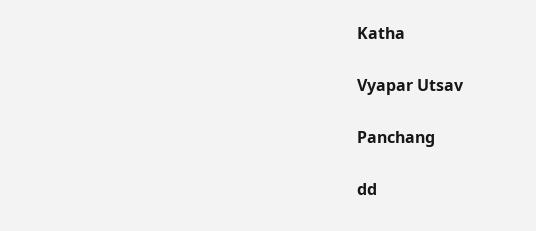Katha

Vyapar Utsav

Panchang

dd